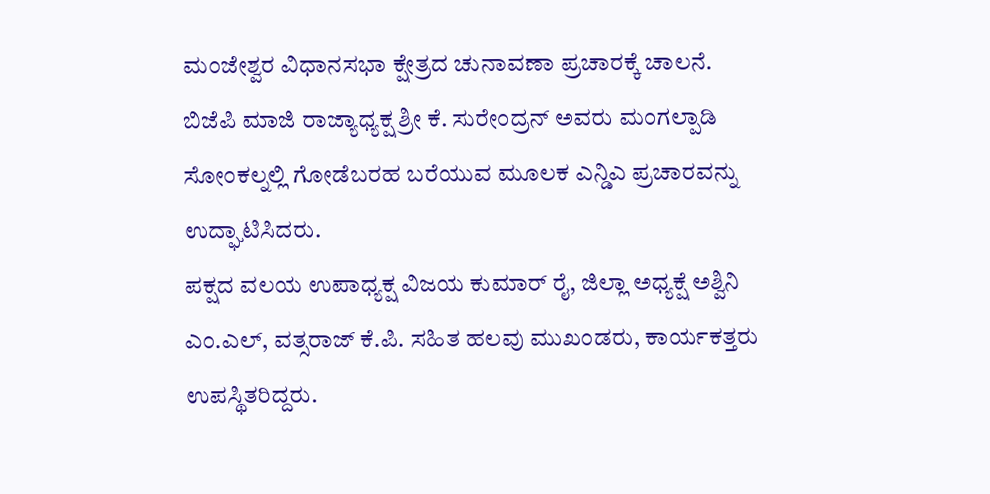ಮಂಜೇಶ್ವರ ವಿಧಾನಸಭಾ ಕ್ಷೇತ್ರದ ಚುನಾವಣಾ ಪ್ರಚಾರಕ್ಕೆ ಚಾಲನೆ. ಬಿಜೆಪಿ ಮಾಜಿ ರಾಜ್ಯಾಧ್ಯಕ್ಷ ಶ್ರೀ ಕೆ. ಸುರೇಂದ್ರನ್ ಅವರು ಮಂಗಲ್ಪಾಡಿ ಸೋಂಕಲ್ನಲ್ಲಿ ಗೋಡೆಬರಹ ಬರೆಯುವ ಮೂಲಕ ಎನ್ಡಿಎ ಪ್ರಚಾರವನ್ನು ಉದ್ಘಾಟಿಸಿದರು.
ಪಕ್ಷದ ವಲಯ ಉಪಾಧ್ಯಕ್ಷ ವಿಜಯ ಕುಮಾರ್ ರೈ, ಜಿಲ್ಲಾ ಅಧ್ಯಕ್ಷೆ ಅಶ್ವಿನಿ ಎಂ.ಎಲ್, ವತ್ಸರಾಜ್ ಕೆ.ಪಿ. ಸಹಿತ ಹಲವು ಮುಖಂಡರು, ಕಾರ್ಯಕತ್ತರು ಉಪಸ್ಥಿತರಿದ್ದರು.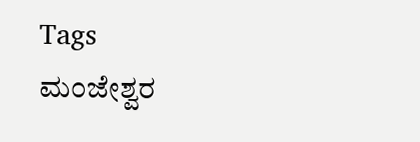Tags
ಮಂಜೇಶ್ವರ